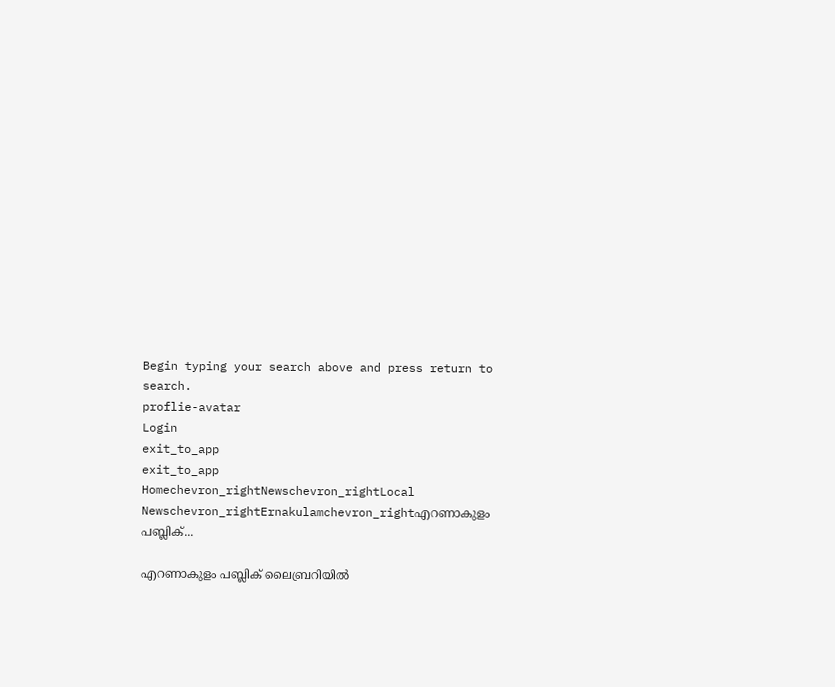Begin typing your search above and press return to search.
proflie-avatar
Login
exit_to_app
exit_to_app
Homechevron_rightNewschevron_rightLocal Newschevron_rightErnakulamchevron_rightഎറണാകുളം പബ്ലിക്...

എറണാകുളം പബ്ലിക് ലൈബ്രറിയിൽ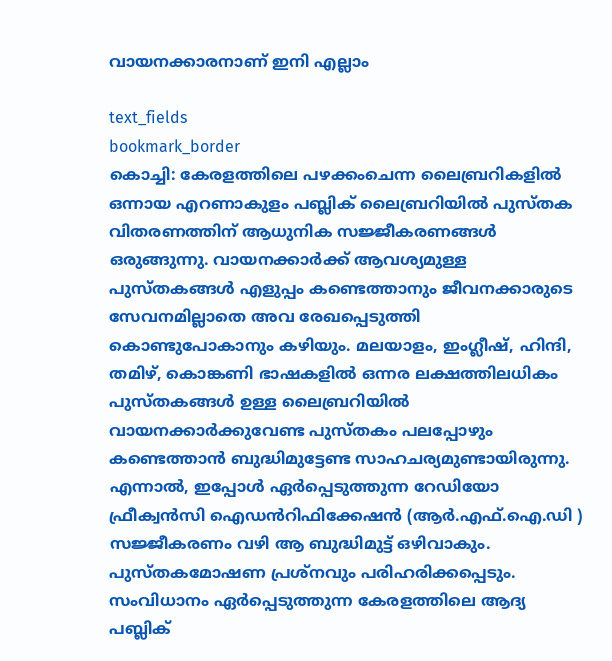വായനക്കാരനാണ് ഇനി എല്ലാം

text_fields
bookmark_border
കൊച്ചി: കേരളത്തിലെ പഴക്കംചെന്ന ലൈബ്രറികളിൽ ഒന്നായ എറണാകുളം പബ്ലിക് ലൈബ്രറിയിൽ പുസ്‌തക വിതരണത്തിന് ആധുനിക സജ്ജീകരണങ്ങൾ ഒരുങ്ങുന്നു. വായനക്കാർക്ക് ആവശ്യമുള്ള പുസ്‌തകങ്ങൾ എളുപ്പം കണ്ടെത്താനും ജീവനക്കാരുടെ സേവനമില്ലാതെ അവ രേഖപ്പെടുത്തി കൊണ്ടുപോകാനും കഴിയും. മലയാളം, ഇംഗ്ലീഷ്, ഹിന്ദി, തമിഴ്, കൊങ്കണി ഭാഷകളിൽ ഒന്നര ലക്ഷത്തിലധികം പുസ്തകങ്ങൾ ഉള്ള ലൈബ്രറിയിൽ വായനക്കാർക്കുവേണ്ട പുസ്തകം പലപ്പോഴും കണ്ടെത്താൻ ബുദ്ധിമുട്ടേണ്ട സാഹചര്യമുണ്ടായിരുന്നു. എന്നാൽ, ഇപ്പോൾ ഏർപ്പെടുത്തുന്ന റേഡിയോ ഫ്രീക്വൻസി ഐഡൻറിഫിക്കേഷൻ (ആർ.എഫ്.ഐ.ഡി ) സജ്ജീകരണം വഴി ആ ബുദ്ധിമുട്ട് ഒഴിവാകും. പുസ്തകമോഷണ പ്രശ്നവും പരിഹരിക്കപ്പെടും. സംവിധാനം ഏർപ്പെടുത്തുന്ന കേരളത്തിലെ ആദ്യ പബ്ലിക്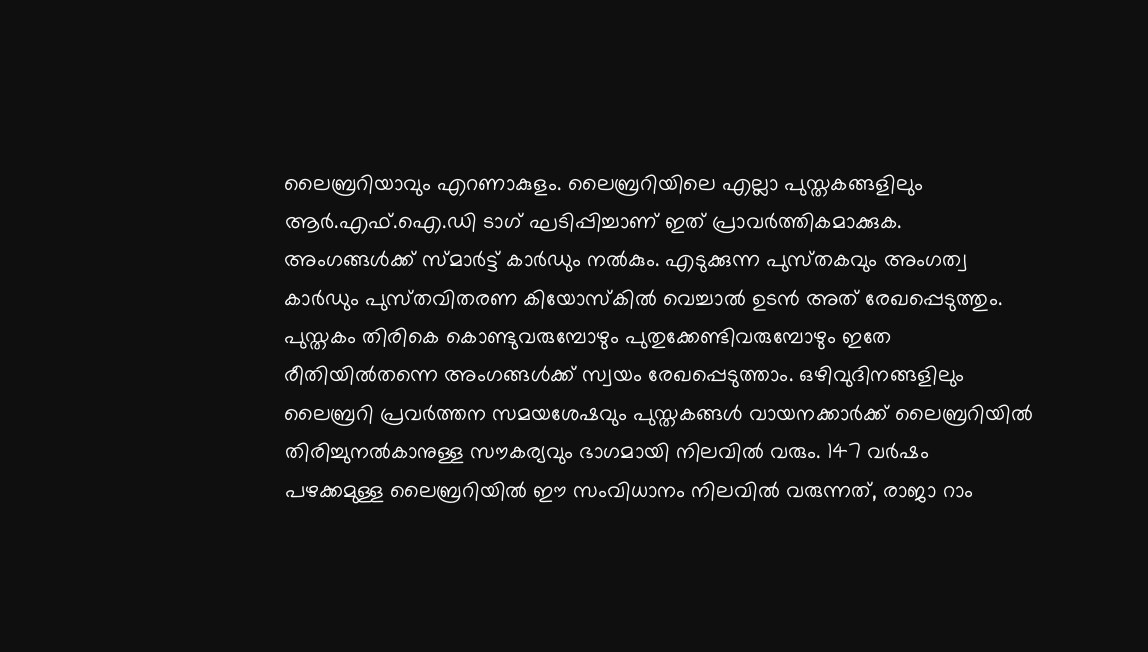ലൈബ്രറിയാവും എറണാകുളം. ലൈബ്രറിയിലെ എല്ലാ പുസ്തകങ്ങളിലും ആർ.എഫ്.ഐ.ഡി ടാഗ് ഘടിപ്പിച്ചാണ് ഇത് പ്രാവർത്തികമാക്കുക. അംഗങ്ങൾക്ക് സ്മാർട്ട് കാർഡും നൽകും. എടുക്കുന്ന പുസ്‌തകവും അംഗത്വ കാർഡും പുസ്‌തവിതരണ കിയോസ്‌കിൽ വെച്ചാൽ ഉടൻ അത് രേഖപ്പെടുത്തും. പുസ്തകം തിരികെ കൊണ്ടുവരുമ്പോഴും പുതുക്കേണ്ടിവരുമ്പോഴും ഇതേ രീതിയിൽതന്നെ അംഗങ്ങൾക്ക് സ്വയം രേഖപ്പെടുത്താം. ഒഴിവുദിനങ്ങളിലും ലൈബ്രറി പ്രവർത്തന സമയശേഷവും പുസ്തകങ്ങൾ വായനക്കാർക്ക് ലൈബ്രറിയിൽ തിരിച്ചുനൽകാനുള്ള സൗകര്യവും ഭാഗമായി നിലവിൽ വരും. 147 വർഷം പഴക്കമുള്ള ലൈബ്രറിയിൽ ഈ സംവിധാനം നിലവിൽ വരുന്നത്, രാജാ റാം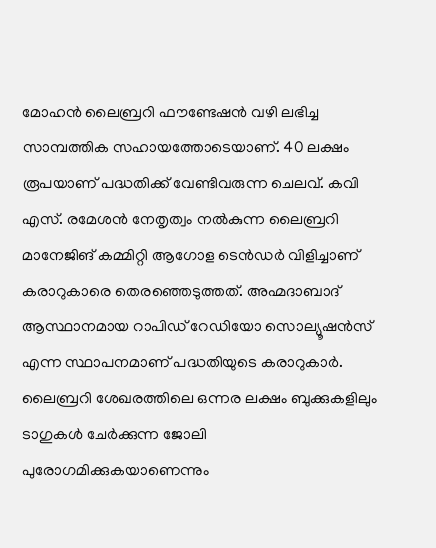മോഹൻ ലൈബ്രറി ഫൗണ്ടേഷൻ വഴി ലഭിച്ച സാമ്പത്തിക സഹായത്തോടെയാണ്. 40 ലക്ഷം രൂപയാണ് പദ്ധതിക്ക് വേണ്ടിവരുന്ന ചെലവ്. കവി എസ്. രമേശൻ നേതൃത്വം നൽകുന്ന ലൈബ്രറി മാനേജിങ് കമ്മിറ്റി ആഗോള ടെൻഡർ വിളിച്ചാണ് കരാറുകാരെ തെരഞ്ഞെടുത്തത്. അഹ്മദാബാദ് ആസ്ഥാനമായ റാപിഡ് റേഡിയോ സൊല്യൂഷൻസ് എന്ന സ്ഥാപനമാണ് പദ്ധതിയുടെ കരാറുകാർ. ലൈബ്രറി ശേഖരത്തിലെ ഒന്നര ലക്ഷം ബുക്കുകളിലും ടാഗുകൾ ചേർക്കുന്ന ജോലി പുരോഗമിക്കുകയാണെന്നും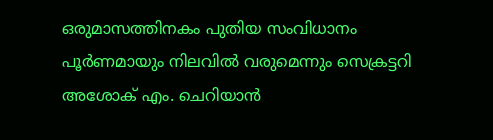ഒരുമാസത്തിനകം പുതിയ സംവിധാനം പൂർണമായും നിലവിൽ വരുമെന്നും സെക്രട്ടറി അശോക് എം. ചെറിയാൻ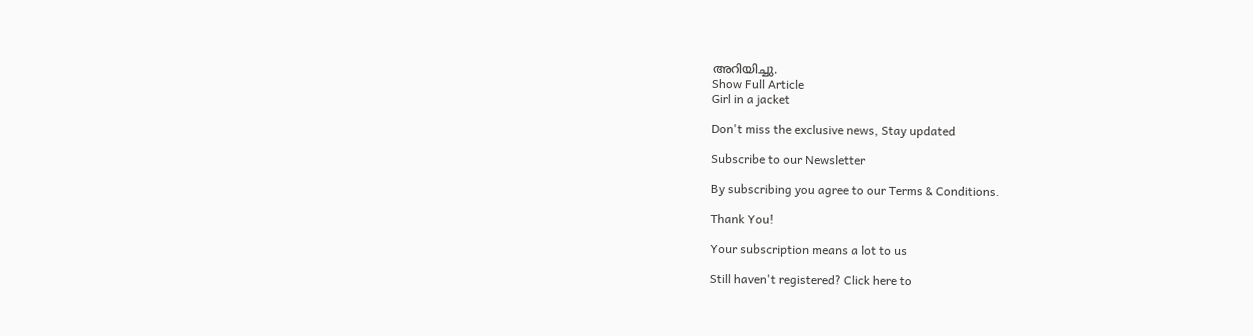അറിയിച്ചു.
Show Full Article
Girl in a jacket

Don't miss the exclusive news, Stay updated

Subscribe to our Newsletter

By subscribing you agree to our Terms & Conditions.

Thank You!

Your subscription means a lot to us

Still haven't registered? Click here to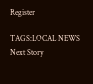Register

TAGS:LOCAL NEWS
Next Story